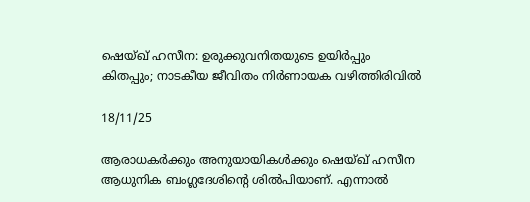ഷെയ്ഖ് ഹസീന: ഉരുക്കുവനിതയുടെ ഉയിർപ്പും കിതപ്പും; നാടകീയ ജീവിതം നിർണായക വഴിത്തിരിവിൽ

18/11/25

ആരാധകർക്കും അനുയായികൾക്കും ഷെയ്ഖ് ഹസീന ആധുനിക ബംഗ്ലദേശിന്റെ ശിൽപിയാണ്. എന്നാൽ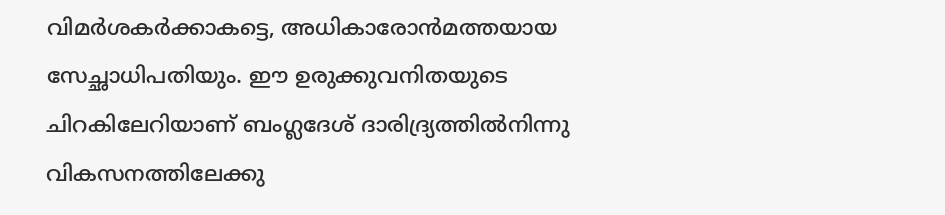വിമർശകർക്കാകട്ടെ, അധികാരോൻമത്തയായ സേച്ഛാധിപതിയും. ഈ ഉരുക്കുവനിതയുടെ ചിറകിലേറിയാണ് ബംഗ്ലദേശ് ദാരിദ്ര്യത്തിൽനിന്നു വികസനത്തിലേക്കു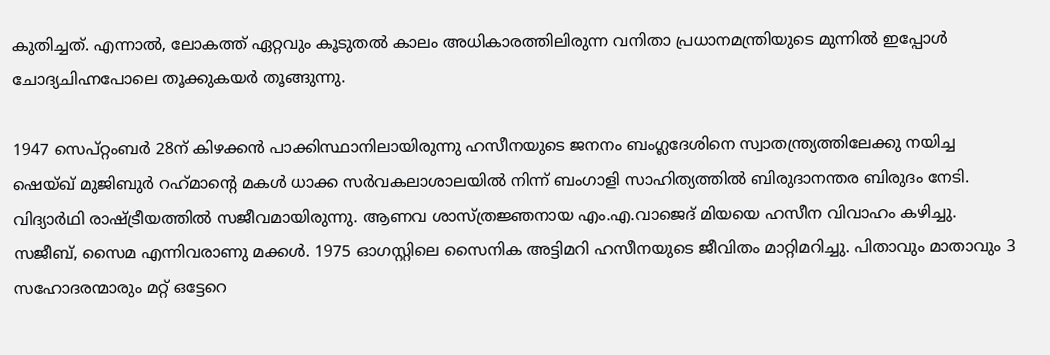കുതിച്ചത്. എന്നാൽ, ലോകത്ത് ഏറ്റവും കൂടുതൽ കാലം അധികാരത്തിലിരുന്ന വനിതാ പ്രധാനമന്ത്രിയുടെ മുന്നിൽ ഇപ്പോൾ ചോദ്യചിഹ്നപോലെ തൂക്കുകയർ തൂങ്ങുന്നു.

1947 സെപ്റ്റംബർ 28ന് കിഴക്കൻ പാക്കിസ്ഥാനിലായിരുന്നു ഹസീനയുടെ ജനനം ബംഗ്ലദേശിനെ സ്വാതന്ത്ര്യത്തിലേക്കു നയിച്ച ഷെയ്ഖ് മുജിബുർ റഹ്‌മാൻ്റെ മകൾ ധാക്ക സർവകലാശാലയിൽ നിന്ന് ബംഗാളി സാഹിത്യത്തിൽ ബിരുദാനന്തര ബിരുദം നേടി. വിദ്യാർഥി രാഷ്ട്രീയത്തിൽ സജീവമായിരുന്നു. ആണവ ശാസ്ത്രജ്ഞനായ എം.എ.വാജെദ് മിയയെ ഹസീന വിവാഹം കഴിച്ചു. സജീബ്, സൈമ എന്നിവരാണു മക്കൾ. 1975 ഓഗസ്റ്റിലെ സൈനിക അട്ടിമറി ഹസീനയുടെ ജീവിതം മാറ്റിമറിച്ചു. പിതാവും മാതാവും 3 സഹോദരന്മാരും മറ്റ് ഒട്ടേറെ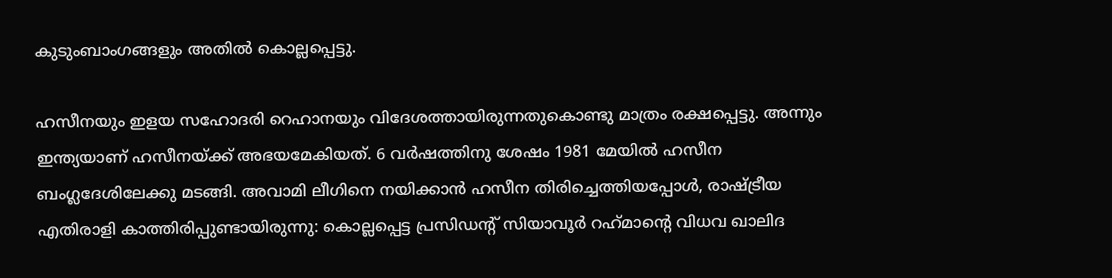കുടുംബാംഗങ്ങളും അതിൽ കൊല്ലപ്പെട്ടു.

ഹസീനയും ഇളയ സഹോദരി റെഹാനയും വിദേശത്തായിരുന്നതുകൊണ്ടു മാത്രം രക്ഷപ്പെട്ടു. അന്നും ഇന്ത്യയാണ് ഹസീനയ്ക്ക് അഭയമേകിയത്. 6 വർഷത്തിനു ശേഷം 1981 മേയിൽ ഹസീന ബംഗ്ലദേശിലേക്കു മടങ്ങി. അവാമി ലീഗിനെ നയിക്കാൻ ഹസീന തിരിച്ചെത്തിയപ്പോൾ, രാഷ്ട്രീയ എതിരാളി കാത്തിരിപ്പുണ്ടായിരുന്നു: കൊല്ലപ്പെട്ട പ്രസിഡന്റ് സിയാവൂർ റഹ്‌മാന്റെ വിധവ ഖാലിദ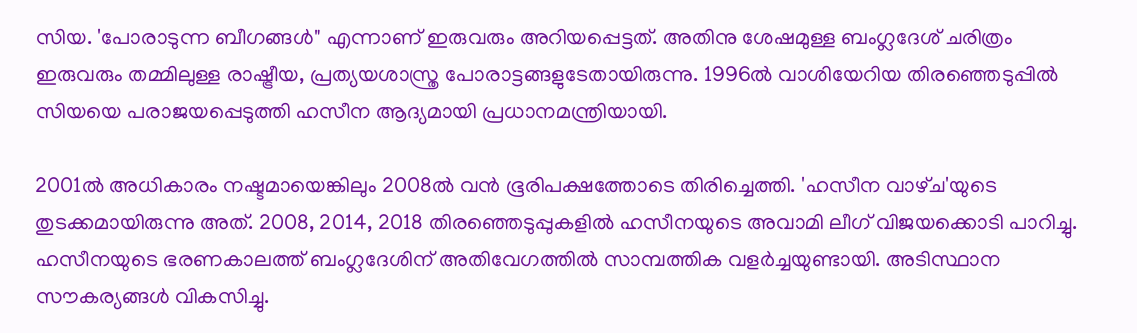സിയ. 'പോരാടുന്ന ബീഗങ്ങൾ" എന്നാണ് ഇരുവരും അറിയപ്പെട്ടത്. അതിനു ശേഷമുള്ള ബംഗ്ലദേശ് ചരിത്രം ഇരുവരും തമ്മിലുള്ള രാഷ്ട്രീയ, പ്രത്യയശാസ്ത്ര പോരാട്ടങ്ങളുടേതായിരുന്നു. 1996ൽ വാശിയേറിയ തിരഞ്ഞെടുപ്പിൽ സിയയെ പരാജയപ്പെടുത്തി ഹസീന ആദ്യമായി പ്രധാനമന്ത്രിയായി.

2001ൽ അധികാരം നഷ്ടമായെങ്കിലും 2008ൽ വൻ ഭൂരിപക്ഷത്തോടെ തിരിച്ചെത്തി. 'ഹസീന വാഴ്‌ച'യുടെ തുടക്കമായിരുന്നു അത്. 2008, 2014, 2018 തിരഞ്ഞെടുപ്പുകളിൽ ഹസീനയുടെ അവാമി ലീഗ് വിജയക്കൊടി പാറിച്ചു. ഹസീനയുടെ ഭരണകാലത്ത് ബംഗ്ലദേശിന് അതിവേഗത്തിൽ സാമ്പത്തിക വളർച്ചയുണ്ടായി. അടിസ്ഥാന സൗകര്യങ്ങൾ വികസിച്ചു.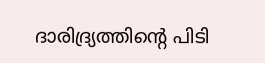ദാരിദ്ര്യത്തിൻ്റെ പിടി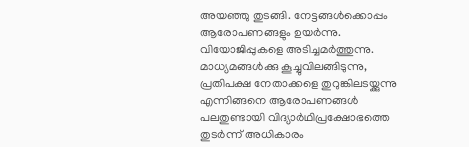അയഞ്ഞു തുടങ്ങി. നേട്ടങ്ങൾക്കൊപ്പം ആരോപണങ്ങളും ഉയർന്നു. വിയോജിപ്പുകളെ അടിച്ചമർത്തുന്നു. മാധ്യമങ്ങൾക്കു കൂച്ചുവിലങ്ങിടുന്നു, പ്രതിപക്ഷ നേതാക്കളെ തുറുങ്കിലടയ്ക്കുന്നു എന്നിങ്ങനെ ആരോപണങ്ങൾ പലതുണ്ടായി വിദ്യാർഥിപ്രക്ഷോഭത്തെ തുടർന്ന് അധികാരം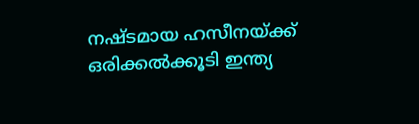നഷ്ടമായ ഹസീനയ്ക്ക് ഒരിക്കൽക്കൂടി ഇന്ത്യ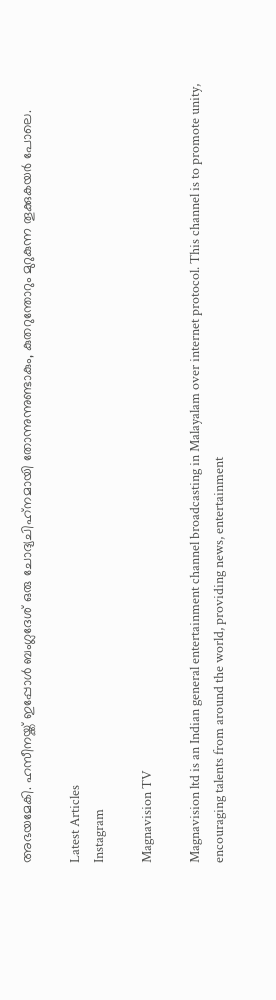അഭയമേകി. ഹസീനയ്ക്ക് ഇപ്പോൾ ബംഗ്ലദേശ് ഒരു ചോദ്യചിഹ്‌നമായി തോന്നുന്നുണ്ടാകും, കുതറുന്തോറും മുറുകുന്ന തൂക്കുകയർ പോലെ.

Latest Articles
Instagram

Magnavision TV

Magnavision ltd is an Indian general entertainment channel broadcasting in Malayalam over internet protocol. This channel is to promote unity, encouraging talents from around the world, providing news, entertainment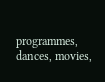programmes, dances, movies,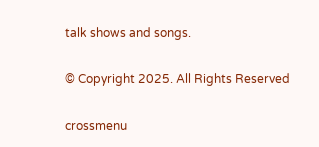talk shows and songs.

© Copyright 2025. All Rights Reserved

crossmenu